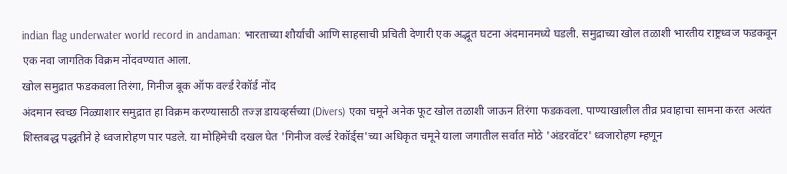indian flag underwater world record in andaman: भारताच्या शौर्याची आणि साहसाची प्रचिती देणारी एक अद्भूत घटना अंदमानमध्ये घडली. समुद्राच्या खोल तळाशी भारतीय राष्ट्रध्वज फडकवून एक नवा जागतिक विक्रम नोंदवण्यात आला.
खोल समुद्रात फडकवला तिरंगा, गिनीज बूक ऑफ वर्ल्ड रेकॉर्ड नोंद
अंदमान स्वच्छ निळ्याशार समुद्रात हा विक्रम करण्यासाठी तज्ज्ञ डायव्हर्सच्या (Divers) एका चमूने अनेक फूट खोल तळाशी जाऊन तिरंगा फडकवला. पाण्याखालील तीव्र प्रवाहाचा सामना करत अत्यंत शिस्तबद्ध पद्धतीने हे ध्वजारोहण पार पडले. या मोहिमेची दखल घेत 'गिनीज वर्ल्ड रेकॉर्ड्स'च्या अधिकृत चमूने याला जगातील सर्वात मोठे 'अंडरवॉटर' ध्वजारोहण म्हणून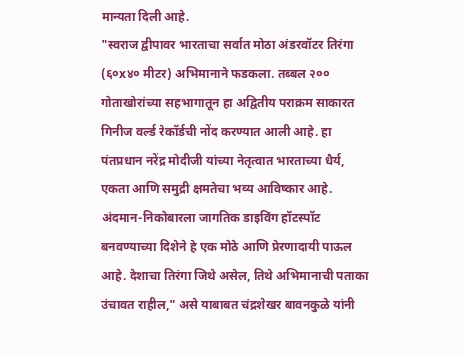मान्यता दिली आहे.
"स्वराज द्वीपावर भारताचा सर्वात मोठा अंडरवॉटर तिरंगा (६०x४० मीटर) अभिमानाने फडकला. तब्बल २०० गोताखोरांच्या सहभागातून हा अद्वितीय पराक्रम साकारत गिनीज वर्ल्ड रेकॉर्डची नोंद करण्यात आली आहे. हा पंतप्रधान नरेंद्र मोदीजी यांच्या नेतृत्वात भारताच्या धैर्य, एकता आणि समुद्री क्षमतेचा भव्य आविष्कार आहे. अंदमान-निकोबारला जागतिक डाइविंग हॉटस्पॉट बनवण्याच्या दिशेने हे एक मोठे आणि प्रेरणादायी पाऊल आहे. देशाचा तिरंगा जिथे असेल, तिथे अभिमानाची पताका उंचावत राहील," असे याबाबत चंद्रशेखर बावनकुळे यांनी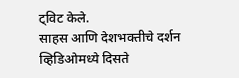ट्विट केले.
साहस आणि देशभक्तीचे दर्शन
व्हिडिओमध्ये दिसते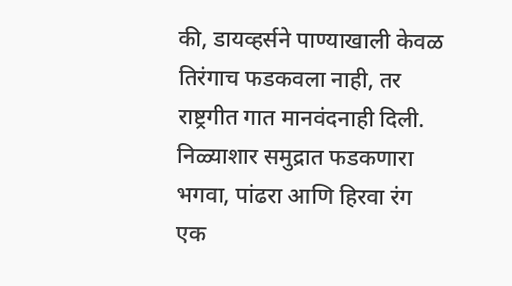की, डायव्हर्सने पाण्याखाली केवळ तिरंगाच फडकवला नाही, तर राष्ट्रगीत गात मानवंदनाही दिली. निळ्याशार समुद्रात फडकणारा भगवा, पांढरा आणि हिरवा रंग एक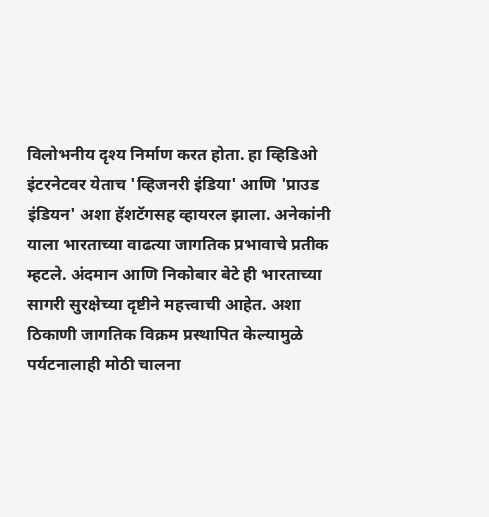विलोभनीय दृश्य निर्माण करत होता. हा व्हिडिओ इंटरनेटवर येताच 'व्हिजनरी इंडिया' आणि 'प्राउड इंडियन' अशा हॅशटॅगसह व्हायरल झाला. अनेकांनी याला भारताच्या वाढत्या जागतिक प्रभावाचे प्रतीक म्हटले. अंदमान आणि निकोबार बेटे ही भारताच्या सागरी सुरक्षेच्या दृष्टीने महत्त्वाची आहेत. अशा ठिकाणी जागतिक विक्रम प्रस्थापित केल्यामुळे पर्यटनालाही मोठी चालना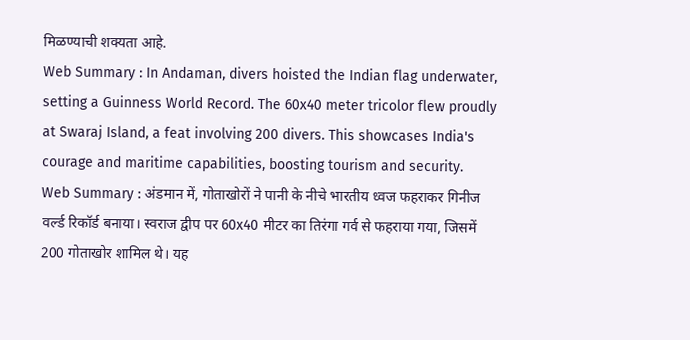मिळण्याची शक्यता आहे.
Web Summary : In Andaman, divers hoisted the Indian flag underwater, setting a Guinness World Record. The 60x40 meter tricolor flew proudly at Swaraj Island, a feat involving 200 divers. This showcases India's courage and maritime capabilities, boosting tourism and security.
Web Summary : अंडमान में, गोताखोरों ने पानी के नीचे भारतीय ध्वज फहराकर गिनीज वर्ल्ड रिकॉर्ड बनाया। स्वराज द्वीप पर 60x40 मीटर का तिरंगा गर्व से फहराया गया, जिसमें 200 गोताखोर शामिल थे। यह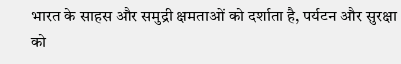भारत के साहस और समुद्री क्षमताओं को दर्शाता है, पर्यटन और सुरक्षा को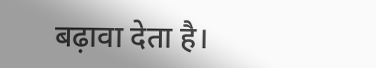बढ़ावा देता है।